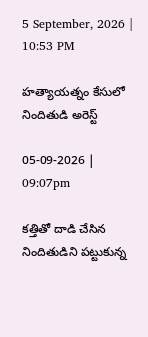5 September, 2026 | 10:53 PM

హత్యాయత్నం కేసులో నిందితుడి అరెస్ట్

05-09-2026 | 09:07pm

కత్తితో దాడి చేసిన నిందితుడిని పట్టుకున్న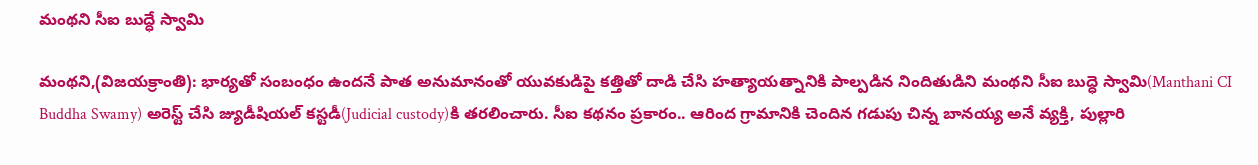మంథని సీఐ బుద్ధే స్వామి

మంథని,(విజయక్రాంతి): భార్యతో సంబంధం ఉందనే పాత అనుమానంతో యువకుడిపై కత్తితో దాడి చేసి హత్యాయత్నానికి పాల్పడిన నిందితుడిని మంథని సీఐ బుద్ధె స్వామి(Manthani CI Buddha Swamy) అరెస్ట్ చేసి జ్యుడీషియల్ కస్టడీ(Judicial custody)కి తరలించారు. సీఐ కథనం ప్రకారం.. ఆరింద గ్రామానికి చెందిన గడుపు చిన్న బానయ్య అనే వ్యక్తి, పుల్లారి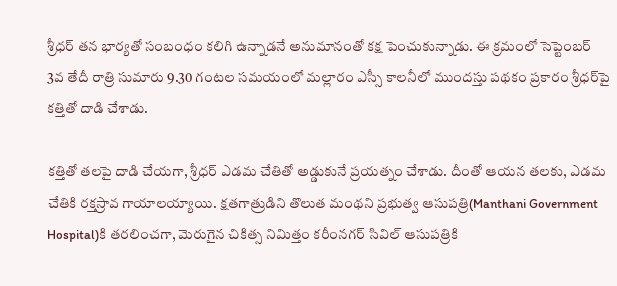శ్రీధర్ తన భార్యతో సంబంధం కలిగి ఉన్నాడనే అనుమానంతో కక్ష పెంచుకున్నాడు. ఈ క్రమంలో సెప్టెంబర్ 3వ తేదీ రాత్రి సుమారు 9.30 గంటల సమయంలో మల్లారం ఎస్సీ కాలనీలో ముందస్తు పథకం ప్రకారం శ్రీధర్‌పై కత్తితో దాడి చేశాడు.

కత్తితో తలపై దాడి చేయగా, శ్రీధర్ ఎడమ చేతితో అడ్డుకునే ప్రయత్నం చేశాడు. దీంతో ఆయన తలకు, ఎడమ చేతికి రక్తస్రావ గాయాలయ్యాయి. క్షతగాత్రుడిని తొలుత మంథని ప్రభుత్వ ఆసుపత్రి(Manthani Government Hospital)కి తరలించగా, మెరుగైన చికిత్స నిమిత్తం కరీంనగర్ సివిల్ ఆసుపత్రికి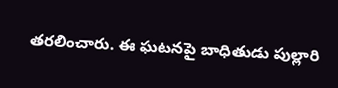తరలించారు. ఈ ఘటనపై బాధితుడు పుల్లారి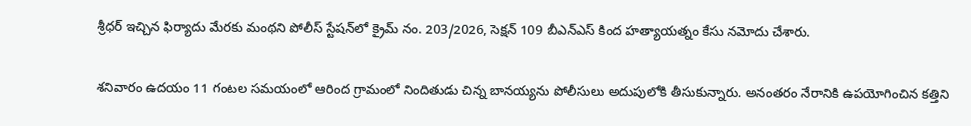శ్రీధర్ ఇచ్చిన ఫిర్యాదు మేరకు మంథని పోలీస్ స్టేషన్‌లో క్రైమ్ నం. 203/2026, సెక్షన్ 109 బీఎన్‌ఎస్ కింద హత్యాయత్నం కేసు నమోదు చేశారు.

శనివారం ఉదయం 11 గంటల సమయంలో ఆరింద గ్రామంలో నిందితుడు చిన్న బానయ్యను పోలీసులు అదుపులోకి తీసుకున్నారు. అనంతరం నేరానికి ఉపయోగించిన కత్తిని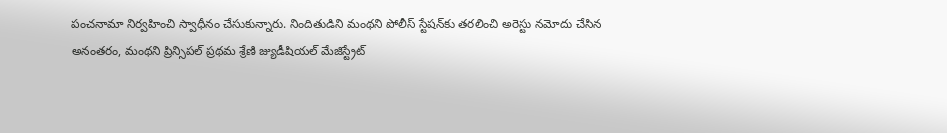పంచనామా నిర్వహించి స్వాధీనం చేసుకున్నారు. నిందితుడిని మంథని పోలీస్ స్టేషన్‌కు తరలించి అరెస్టు నమోదు చేసిన అనంతరం, మంథని ప్రిన్సిపల్ ప్రథమ శ్రేణి జ్యుడీషియల్ మేజిస్ట్రేట్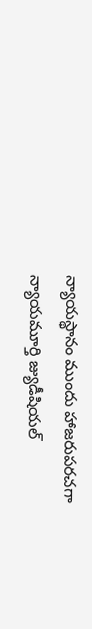న్యాయస్థానం ముందు హాజరుపరచగా న్యాయమూర్తి జ్యుడీషియల్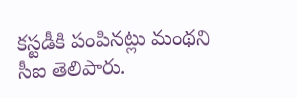కస్టడీకి పంపినట్లు మంథని సీఐ తెలిపారు.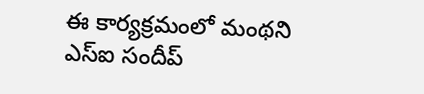ఈ కార్యక్రమంలో మంథని ఎస్ఐ సందీప్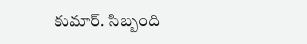కుమార్. సిబ్బంది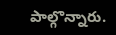పాల్గొన్నారు.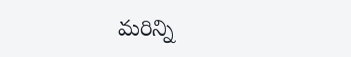మరిన్ని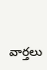వార్తలు